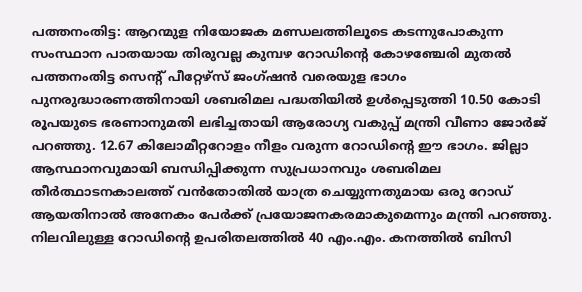പത്തനംതിട്ട: ആറന്മുള നിയോജക മണ്ഡലത്തിലൂടെ കടന്നുപോകുന്ന സംസ്ഥാന പാതയായ തിരുവല്ല കുമ്പഴ റോഡിന്റെ കോഴഞ്ചേരി മുതൽ പത്തനംതിട്ട സെന്റ് പീറ്റേഴ്സ് ജംഗ്ഷൻ വരെയുള ഭാഗം പുനരുദ്ധാരണത്തിനായി ശബരിമല പദ്ധതിയിൽ ഉൾപ്പെടുത്തി 10.50 കോടി രൂപയുടെ ഭരണാനുമതി ലഭിച്ചതായി ആരോഗ്യ വകുപ്പ് മന്ത്രി വീണാ ജോർജ് പറഞ്ഞു. 12.67 കിലോമീറ്ററോളം നീളം വരുന്ന റോഡിന്റെ ഈ ഭാഗം. ജില്ലാ ആസ്ഥാനവുമായി ബന്ധിപ്പിക്കുന്ന സുപ്രധാനവും ശബരിമല തീർത്ഥാടനകാലത്ത് വൻതോതിൽ യാത്ര ചെയ്യുന്നതുമായ ഒരു റോഡ് ആയതിനാൽ അനേകം പേർക്ക് പ്രയോജനകരമാകുമെന്നും മന്ത്രി പറഞ്ഞു.
നിലവിലുള്ള റോഡിൻ്റെ ഉപരിതലത്തിൽ 40 എം.എം. കനത്തിൽ ബിസി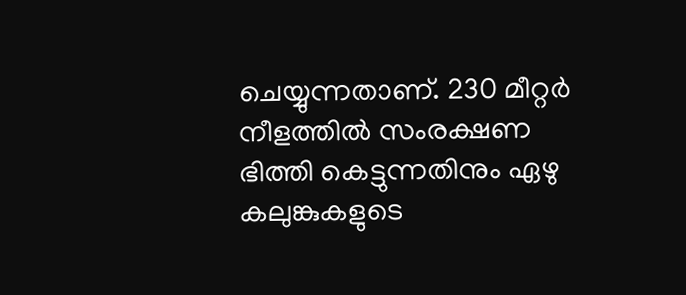ചെയ്യുന്നതാണ്. 230 മീറ്റർ നീളത്തിൽ സംരക്ഷണ ഭിത്തി കെട്ടുന്നതിനും ഏഴു കലുങ്കുകളുടെ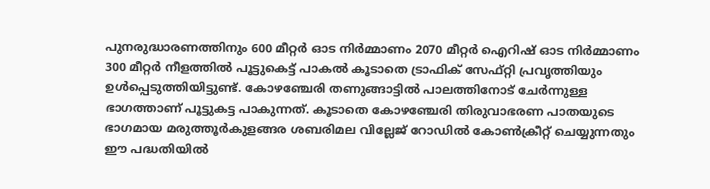പുനരുദ്ധാരണത്തിനും 600 മീറ്റർ ഓട നിർമ്മാണം 2070 മീറ്റർ ഐറിഷ് ഓട നിർമ്മാണം 300 മീറ്റർ നീളത്തിൽ പൂട്ടുകെട്ട് പാകൽ കൂടാതെ ട്രാഫിക് സേഫ്റ്റി പ്രവൃത്തിയും ഉൾപ്പെടുത്തിയിട്ടുണ്ട്. കോഴഞ്ചേരി തണുങ്ങാട്ടിൽ പാലത്തിനോട് ചേർന്നുള്ള ഭാഗത്താണ് പൂട്ടുകട്ട പാകുന്നത്. കൂടാതെ കോഴഞ്ചേരി തിരുവാഭരണ പാതയുടെ ഭാഗമായ മരുത്തൂർകുളങ്ങര ശബരിമല വില്ലേജ് റോഡിൽ കോൺക്രീറ്റ് ചെയ്യുന്നതും ഈ പദ്ധതിയിൽ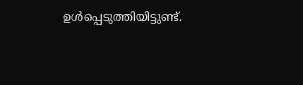ഉൾപ്പെടുത്തിയിട്ടുണ്ട്.